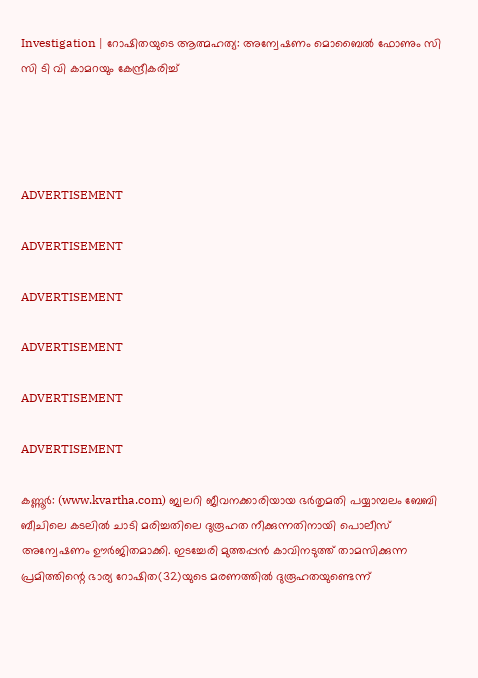Investigation | റോഷിതയുടെ ആത്മഹത്യ: അന്വേഷണം മൊബൈല്‍ ഫോണും സി സി ടി വി കാമറയും കേന്ദ്രീകരിച്ച്




ADVERTISEMENT

ADVERTISEMENT

ADVERTISEMENT

ADVERTISEMENT

ADVERTISEMENT

ADVERTISEMENT

കണ്ണൂര്‍: (www.kvartha.com) ജ്വലറി ജീവനക്കാരിയായ ഭര്‍തൃമതി പയ്യാമ്പലം ബേബി ബീചിലെ കടലില്‍ ചാടി മരിച്ചതിലെ ദുരൂഹത നീക്കുന്നതിനായി പൊലീസ് അന്വേഷണം ഊര്‍ജിതമാക്കി. ഇടച്ചേരി മുത്തപ്പന്‍ കാവിനടുത്ത് താമസിക്കുന്ന പ്രമിത്തിന്റെ ഭാര്യ റോഷിത(32)യുടെ മരണത്തില്‍ ദുരൂഹതയുണ്ടെന്ന്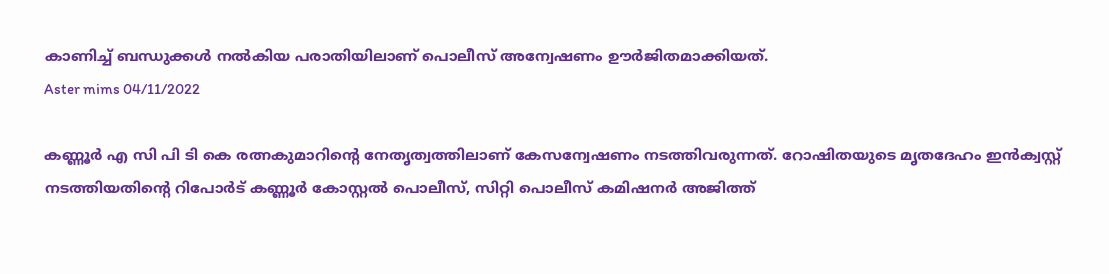കാണിച്ച് ബന്ധുക്കള്‍ നല്‍കിയ പരാതിയിലാണ് പൊലീസ് അന്വേഷണം ഊര്‍ജിതമാക്കിയത്.
Aster mims 04/11/2022

കണ്ണൂര്‍ എ സി പി ടി കെ രത്നകുമാറിന്റെ നേതൃത്വത്തിലാണ് കേസന്വേഷണം നടത്തിവരുന്നത്. റോഷിതയുടെ മൃതദേഹം ഇന്‍ക്വസ്റ്റ് നടത്തിയതിന്റെ റിപോര്‍ട് കണ്ണൂര്‍ കോസ്റ്റല്‍ പൊലീസ്, സിറ്റി പൊലീസ് കമിഷനര്‍ അജിത്ത്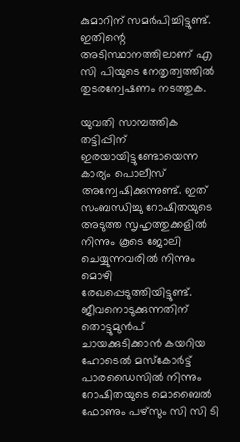കുമാറിന് സമര്‍പിച്ചിട്ടുണ്ട്. ഇതിന്റെ അടിസ്ഥാനത്തിലാണ് എ സി പിയുടെ നേതൃത്വത്തില്‍ തുടരന്വേഷണം നടത്തുക.

യുവതി സാമ്പത്തിക തട്ടിപ്പിന് ഇരയായിട്ടുണ്ടോയെന്ന കാര്യം പൊലീസ് അന്വേഷിക്കുന്നുണ്ട്. ഇത് സംബന്ധിച്ചു റോഷിതയുടെ അടുത്ത സൃഹൃത്തുക്കളില്‍ നിന്നും കൂടെ ജോലി ചെയ്യുന്നവരില്‍ നിന്നും മൊഴി രേഖപ്പെടുത്തിയിട്ടുണ്ട്. ജീവനൊടുക്കുന്നതിന് തൊട്ടുമുന്‍പ് ചായക്കുടിക്കാന്‍ കയറിയ ഹോടെല്‍ മസ്‌കോര്‍ട്ട് പാരഡൈസില്‍ നിന്നും റോഷിതയുടെ മൊബൈല്‍ ഫോണും പഴ്സും സി സി ടി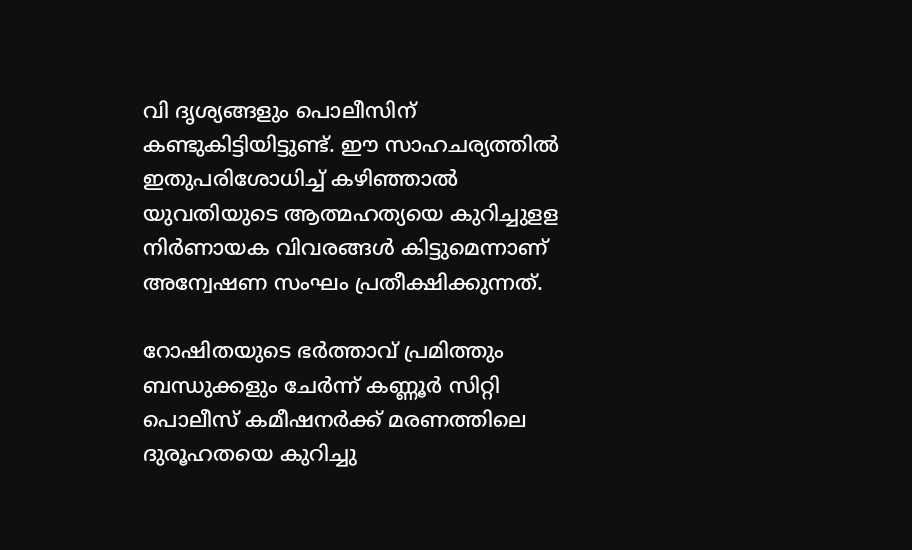വി ദൃശ്യങ്ങളും പൊലീസിന് കണ്ടുകിട്ടിയിട്ടുണ്ട്. ഈ സാഹചര്യത്തില്‍ ഇതുപരിശോധിച്ച് കഴിഞ്ഞാല്‍ യുവതിയുടെ ആത്മഹത്യയെ കുറിച്ചുളള നിര്‍ണായക വിവരങ്ങള്‍ കിട്ടുമെന്നാണ് അന്വേഷണ സംഘം പ്രതീക്ഷിക്കുന്നത്.

റോഷിതയുടെ ഭര്‍ത്താവ് പ്രമിത്തും ബന്ധുക്കളും ചേര്‍ന്ന് കണ്ണൂര്‍ സിറ്റി പൊലീസ് കമീഷനര്‍ക്ക് മരണത്തിലെ ദുരൂഹതയെ കുറിച്ചു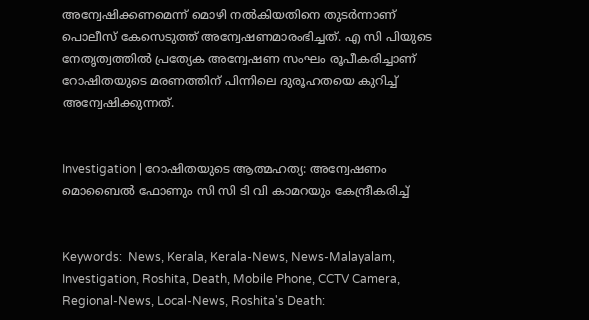അന്വേഷിക്കണമെന്ന് മൊഴി നല്‍കിയതിനെ തുടര്‍ന്നാണ് പൊലീസ് കേസെടുത്ത് അന്വേഷണമാരംഭിച്ചത്. എ സി പിയുടെ നേതൃത്വത്തില്‍ പ്രത്യേക അന്വേഷണ സംഘം രൂപീകരിച്ചാണ് റോഷിതയുടെ മരണത്തിന് പിന്നിലെ ദുരൂഹതയെ കുറിച്ച് അന്വേഷിക്കുന്നത്.


Investigation | റോഷിതയുടെ ആത്മഹത്യ: അന്വേഷണം മൊബൈല്‍ ഫോണും സി സി ടി വി കാമറയും കേന്ദ്രീകരിച്ച്


Keywords:  News, Kerala, Kerala-News, News-Malayalam, Investigation, Roshita, Death, Mobile Phone, CCTV Camera, Regional-News, Local-News, Roshita's Death: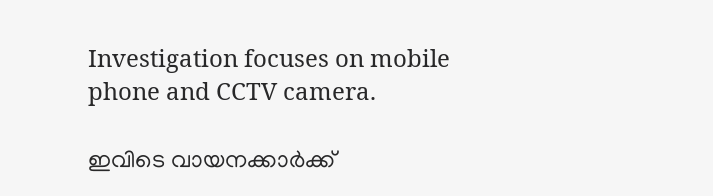Investigation focuses on mobile phone and CCTV camera.

ഇവിടെ വായനക്കാർക്ക്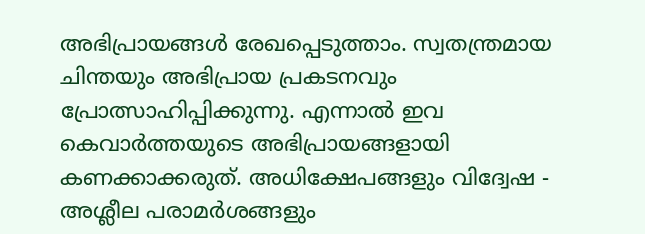അഭിപ്രായങ്ങൾ രേഖപ്പെടുത്താം. സ്വതന്ത്രമായ ചിന്തയും അഭിപ്രായ പ്രകടനവും പ്രോത്സാഹിപ്പിക്കുന്നു. എന്നാൽ ഇവ കെവാർത്തയുടെ അഭിപ്രായങ്ങളായി കണക്കാക്കരുത്. അധിക്ഷേപങ്ങളും വിദ്വേഷ - അശ്ലീല പരാമർശങ്ങളും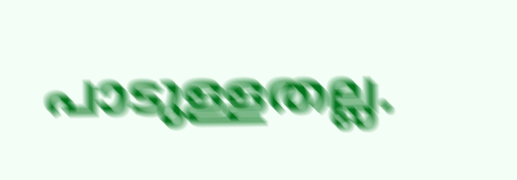പാടുള്ളതല്ല.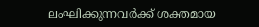ലംഘിക്കുന്നവർക്ക് ശക്തമായ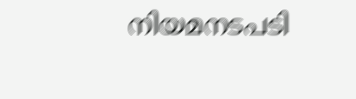നിയമനടപടി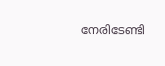നേരിടേണ്ടി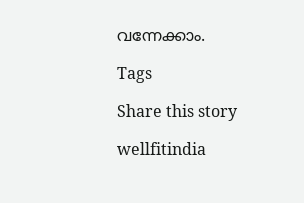വന്നേക്കാം.

Tags

Share this story

wellfitindia